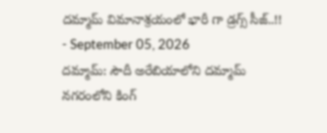దమ్మామ్ విమానాశ్రయంలో భారీ గా డ్రగ్స్ సీజ్..!!
- September 05, 2026
దమ్మామ్: సౌదీ అరేబియాలోని దమ్మామ్ నగరంలోని కింగ్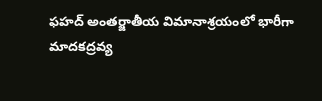ఫహద్ అంతర్జాతీయ విమానాశ్రయంలో భారీగా మాదకద్రవ్య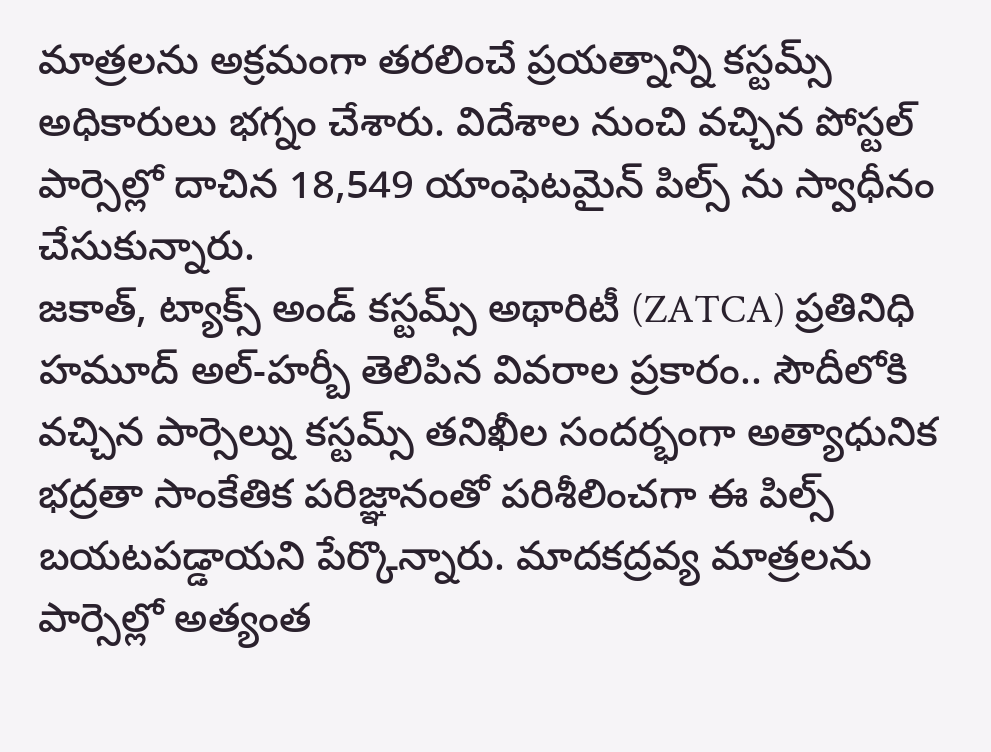మాత్రలను అక్రమంగా తరలించే ప్రయత్నాన్ని కస్టమ్స్ అధికారులు భగ్నం చేశారు. విదేశాల నుంచి వచ్చిన పోస్టల్ పార్సెల్లో దాచిన 18,549 యాంఫెటమైన్ పిల్స్ ను స్వాధీనం చేసుకున్నారు.
జకాత్, ట్యాక్స్ అండ్ కస్టమ్స్ అథారిటీ (ZATCA) ప్రతినిధి హమూద్ అల్-హర్బీ తెలిపిన వివరాల ప్రకారం.. సౌదీలోకి వచ్చిన పార్సెల్ను కస్టమ్స్ తనిఖీల సందర్భంగా అత్యాధునిక భద్రతా సాంకేతిక పరిజ్ఞానంతో పరిశీలించగా ఈ పిల్స్ బయటపడ్డాయని పేర్కొన్నారు. మాదకద్రవ్య మాత్రలను పార్సెల్లో అత్యంత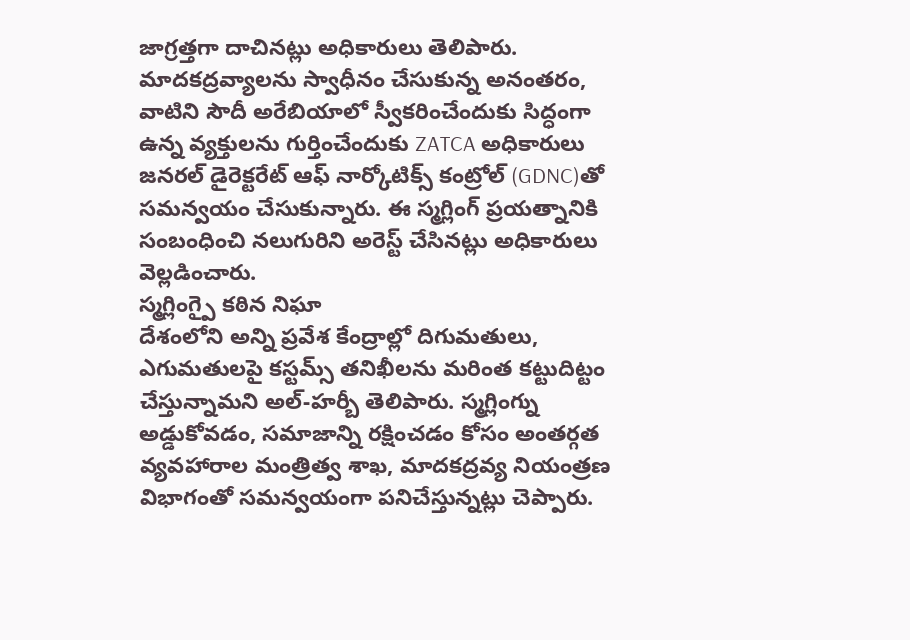జాగ్రత్తగా దాచినట్లు అధికారులు తెలిపారు.
మాదకద్రవ్యాలను స్వాధీనం చేసుకున్న అనంతరం, వాటిని సౌదీ అరేబియాలో స్వీకరించేందుకు సిద్ధంగా ఉన్న వ్యక్తులను గుర్తించేందుకు ZATCA అధికారులు జనరల్ డైరెక్టరేట్ ఆఫ్ నార్కోటిక్స్ కంట్రోల్ (GDNC)తో సమన్వయం చేసుకున్నారు. ఈ స్మగ్లింగ్ ప్రయత్నానికి సంబంధించి నలుగురిని అరెస్ట్ చేసినట్లు అధికారులు వెల్లడించారు.
స్మగ్లింగ్పై కఠిన నిఘా
దేశంలోని అన్ని ప్రవేశ కేంద్రాల్లో దిగుమతులు, ఎగుమతులపై కస్టమ్స్ తనిఖీలను మరింత కట్టుదిట్టం చేస్తున్నామని అల్-హర్బీ తెలిపారు. స్మగ్లింగ్ను అడ్డుకోవడం, సమాజాన్ని రక్షించడం కోసం అంతర్గత వ్యవహారాల మంత్రిత్వ శాఖ, మాదకద్రవ్య నియంత్రణ విభాగంతో సమన్వయంగా పనిచేస్తున్నట్లు చెప్పారు.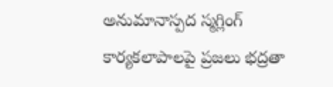అనుమానాస్పద స్మగ్లింగ్ కార్యకలాపాలపై ప్రజలు భద్రతా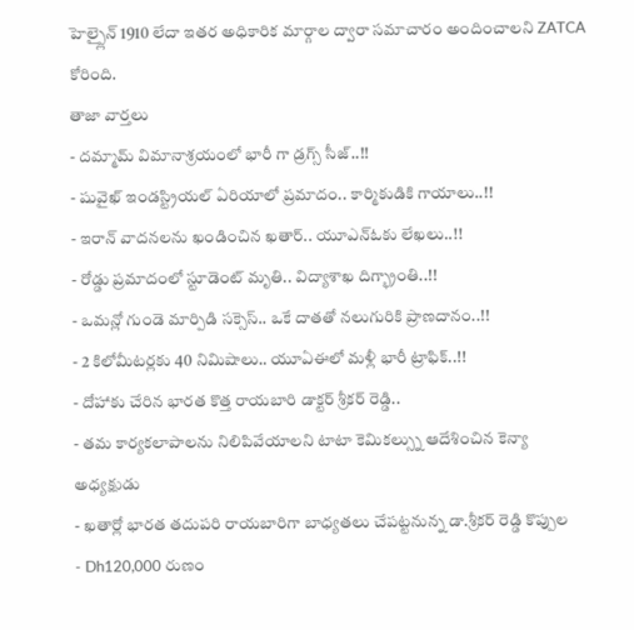హెల్ప్లైన్ 1910 లేదా ఇతర అధికారిక మార్గాల ద్వారా సమాచారం అందించాలని ZATCA కోరింది.
తాజా వార్తలు
- దమ్మామ్ విమానాశ్రయంలో భారీ గా డ్రగ్స్ సీజ్..!!
- షువైఖ్ ఇండస్ట్రియల్ ఏరియాలో ప్రమాదం.. కార్మికుడికి గాయాలు..!!
- ఇరాన్ వాదనలను ఖండించిన ఖతార్.. యూఎన్ఓకు లేఖలు..!!
- రోడ్డు ప్రమాదంలో స్టూడెంట్ మృతి.. విద్యాశాఖ దిగ్భ్రాంతి..!!
- ఒమన్లో గుండె మార్పిడి సక్సెస్.. ఒకే దాతతో నలుగురికి ప్రాణదానం..!!
- 2 కిలోమీటర్లకు 40 నిమిషాలు.. యూఏఈలో మళ్లీ భారీ ట్రాఫిక్..!!
- దోహాకు చేరిన భారత కొత్త రాయబారి డాక్టర్ శ్రీకర్ రెడ్డి..
- తమ కార్యకలాపాలను నిలిపివేయాలని టాటా కెమికల్స్ను ఆదేశించిన కెన్యా అధ్యక్షుడు
- ఖతార్లో భారత తదుపరి రాయబారిగా బాధ్యతలు చేపట్టనున్న డా.శ్రీకర్ రెడ్డి కొప్పుల
- Dh120,000 రుణం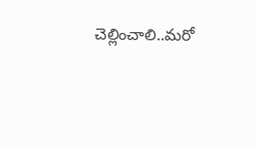చెల్లించాలి..మరో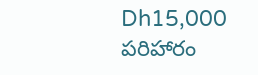Dh15,000 పరిహారం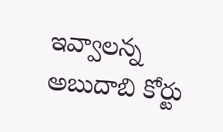ఇవ్వాలన్న అబుదాబి కోర్టు